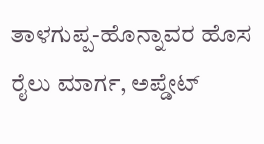ತಾಳಗುಪ್ಪ-ಹೊನ್ನಾವರ ಹೊಸ ರೈಲು ಮಾರ್ಗ, ಅಪ್ಡೇಟ್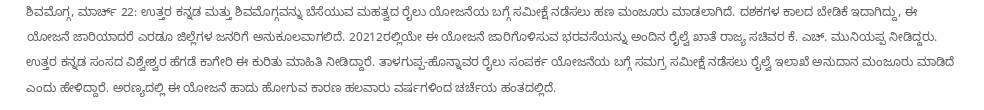ಶಿವಮೊಗ್ಗ, ಮಾರ್ಚ್ 22: ಉತ್ತರ ಕನ್ನಡ ಮತ್ತು ಶಿವಮೊಗ್ಗವನ್ನು ಬೆಸೆಯುವ ಮಹತ್ವದ ರೈಲು ಯೋಜನೆಯ ಬಗ್ಗೆ ಸಮೀಕ್ಷೆ ನಡೆಸಲು ಹಣ ಮಂಜೂರು ಮಾಡಲಾಗಿದೆ. ದಶಕಗಳ ಕಾಲದ ಬೇಡಿಕೆ ಇದಾಗಿದ್ದು, ಈ ಯೋಜನೆ ಜಾರಿಯಾದರೆ ಎರಡೂ ಜಿಲ್ಲೆಗಳ ಜನರಿಗೆ ಅನುಕೂಲವಾಗಲಿದೆ. 20212ರಲ್ಲಿಯೇ ಈ ಯೋಜನೆ ಜಾರಿಗೊಳಿಸುವ ಭರವಸೆಯನ್ನು ಅಂದಿನ ರೈಲ್ವೆ ಖಾತೆ ರಾಜ್ಯ ಸಚಿವರ ಕೆ. ಎಚ್. ಮುನಿಯಪ್ಪ ನೀಡಿದ್ದರು.
ಉತ್ತರ ಕನ್ನಡ ಸಂಸದ ವಿಶ್ವೇಶ್ವರ ಹೆಗಡೆ ಕಾಗೇರಿ ಈ ಕುರಿತು ಮಾಹಿತಿ ನೀಡಿದ್ದಾರೆ. ತಾಳಗುಪ್ಪ-ಹೊನ್ನಾವರ ರೈಲು ಸಂಪರ್ಕ ಯೋಜನೆಯ ಬಗ್ಗೆ ಸಮಗ್ರ ಸಮೀಕ್ಷೆ ನಡೆಸಲು ರೈಲ್ವೆ ಇಲಾಖೆ ಅನುದಾನ ಮಂಜೂರು ಮಾಡಿದೆ ಎಂದು ಹೇಳಿದ್ದಾರೆ. ಅರಣ್ಯದಲ್ಲಿ ಈ ಯೋಜನೆ ಹಾದು ಹೋಗುವ ಕಾರಣ ಹಲವಾರು ವರ್ಷಗಳಿಂದ ಚರ್ಚೆಯ ಹಂತದಲ್ಲಿದೆ.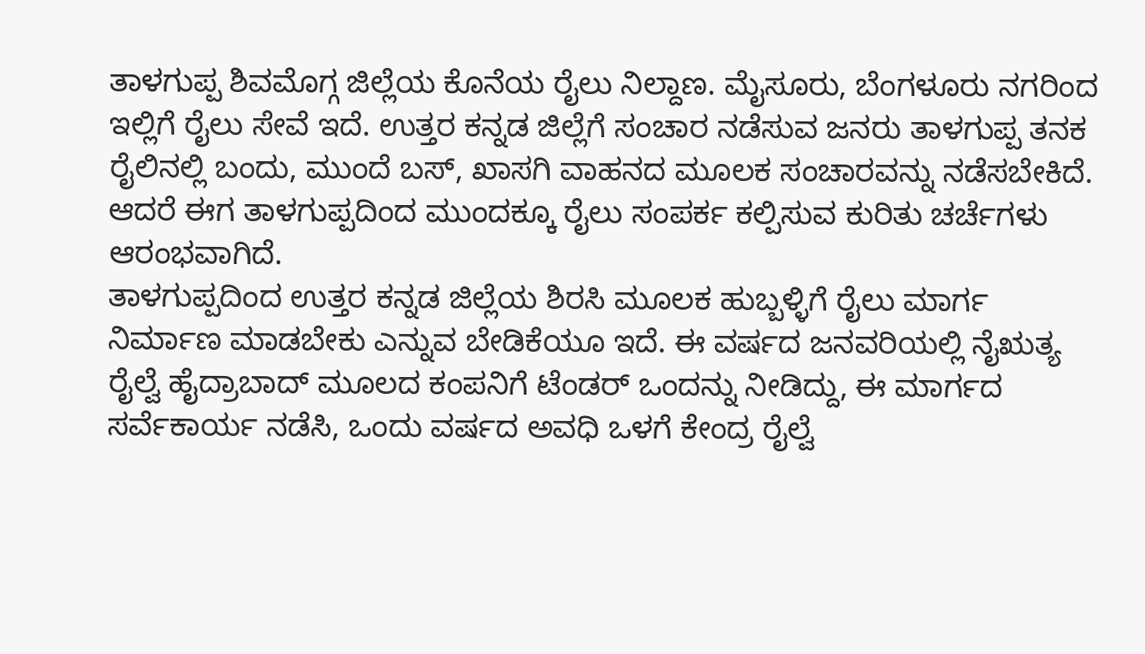ತಾಳಗುಪ್ಪ ಶಿವಮೊಗ್ಗ ಜಿಲ್ಲೆಯ ಕೊನೆಯ ರೈಲು ನಿಲ್ದಾಣ. ಮೈಸೂರು, ಬೆಂಗಳೂರು ನಗರಿಂದ ಇಲ್ಲಿಗೆ ರೈಲು ಸೇವೆ ಇದೆ. ಉತ್ತರ ಕನ್ನಡ ಜಿಲ್ಲೆಗೆ ಸಂಚಾರ ನಡೆಸುವ ಜನರು ತಾಳಗುಪ್ಪ ತನಕ ರೈಲಿನಲ್ಲಿ ಬಂದು, ಮುಂದೆ ಬಸ್, ಖಾಸಗಿ ವಾಹನದ ಮೂಲಕ ಸಂಚಾರವನ್ನು ನಡೆಸಬೇಕಿದೆ. ಆದರೆ ಈಗ ತಾಳಗುಪ್ಪದಿಂದ ಮುಂದಕ್ಕೂ ರೈಲು ಸಂಪರ್ಕ ಕಲ್ಪಿಸುವ ಕುರಿತು ಚರ್ಚೆಗಳು ಆರಂಭವಾಗಿದೆ.
ತಾಳಗುಪ್ಪದಿಂದ ಉತ್ತರ ಕನ್ನಡ ಜಿಲ್ಲೆಯ ಶಿರಸಿ ಮೂಲಕ ಹುಬ್ಬಳ್ಳಿಗೆ ರೈಲು ಮಾರ್ಗ ನಿರ್ಮಾಣ ಮಾಡಬೇಕು ಎನ್ನುವ ಬೇಡಿಕೆಯೂ ಇದೆ. ಈ ವರ್ಷದ ಜನವರಿಯಲ್ಲಿ ನೈಋತ್ಯ ರೈಲ್ವೆ ಹೈದ್ರಾಬಾದ್ ಮೂಲದ ಕಂಪನಿಗೆ ಟೆಂಡರ್ ಒಂದನ್ನು ನೀಡಿದ್ದು, ಈ ಮಾರ್ಗದ ಸರ್ವೆಕಾರ್ಯ ನಡೆಸಿ, ಒಂದು ವರ್ಷದ ಅವಧಿ ಒಳಗೆ ಕೇಂದ್ರ ರೈಲ್ವೆ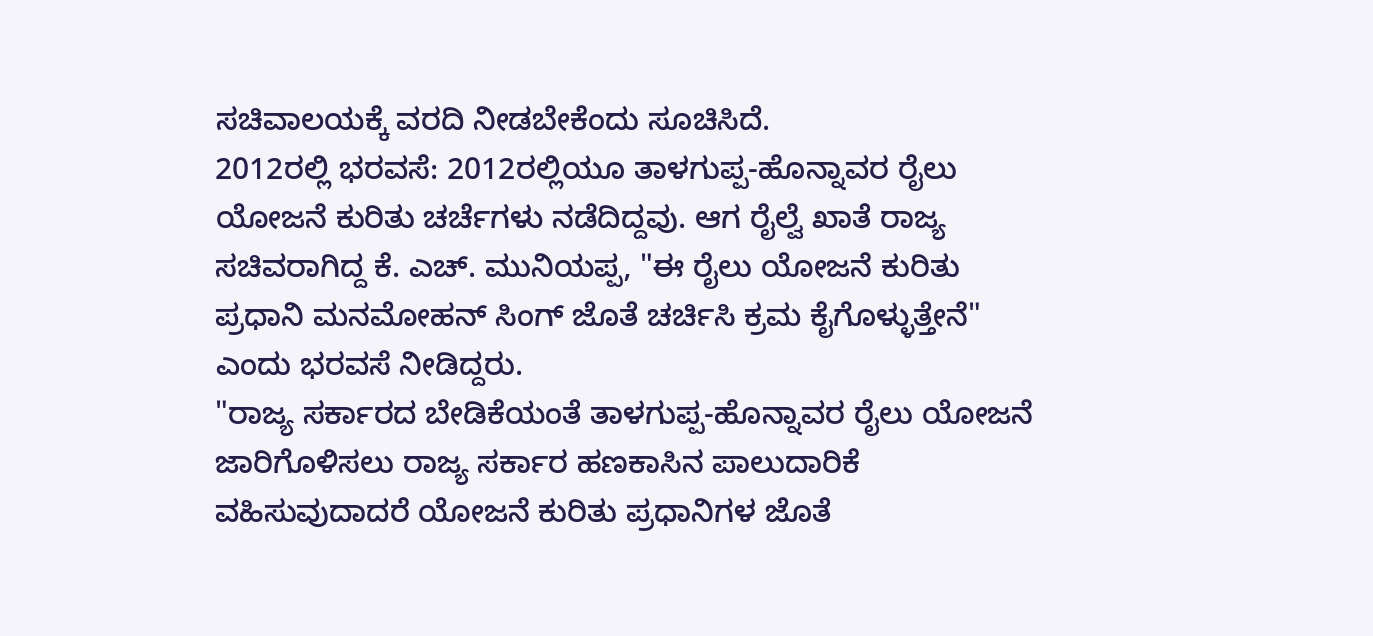ಸಚಿವಾಲಯಕ್ಕೆ ವರದಿ ನೀಡಬೇಕೆಂದು ಸೂಚಿಸಿದೆ.
2012ರಲ್ಲಿ ಭರವಸೆ: 2012ರಲ್ಲಿಯೂ ತಾಳಗುಪ್ಪ-ಹೊನ್ನಾವರ ರೈಲು ಯೋಜನೆ ಕುರಿತು ಚರ್ಚೆಗಳು ನಡೆದಿದ್ದವು. ಆಗ ರೈಲ್ವೆ ಖಾತೆ ರಾಜ್ಯ ಸಚಿವರಾಗಿದ್ದ ಕೆ. ಎಚ್. ಮುನಿಯಪ್ಪ, "ಈ ರೈಲು ಯೋಜನೆ ಕುರಿತು ಪ್ರಧಾನಿ ಮನಮೋಹನ್ ಸಿಂಗ್ ಜೊತೆ ಚರ್ಚಿಸಿ ಕ್ರಮ ಕೈಗೊಳ್ಳುತ್ತೇನೆ" ಎಂದು ಭರವಸೆ ನೀಡಿದ್ದರು.
"ರಾಜ್ಯ ಸರ್ಕಾರದ ಬೇಡಿಕೆಯಂತೆ ತಾಳಗುಪ್ಪ-ಹೊನ್ನಾವರ ರೈಲು ಯೋಜನೆ ಜಾರಿಗೊಳಿಸಲು ರಾಜ್ಯ ಸರ್ಕಾರ ಹಣಕಾಸಿನ ಪಾಲುದಾರಿಕೆ ವಹಿಸುವುದಾದರೆ ಯೋಜನೆ ಕುರಿತು ಪ್ರಧಾನಿಗಳ ಜೊತೆ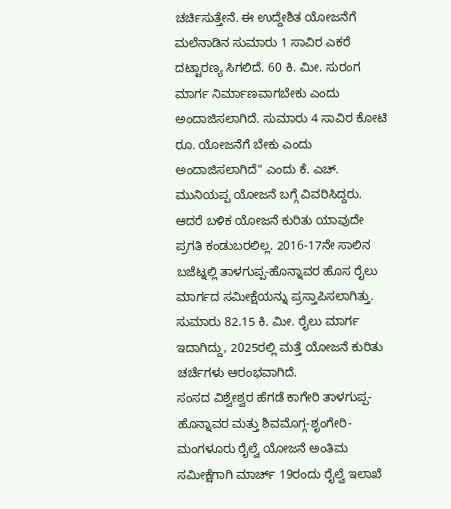ಚರ್ಚಿಸುತ್ತೇನೆ. ಈ ಉದ್ದೇಶಿತ ಯೋಜನೆಗೆ ಮಲೆನಾಡಿನ ಸುಮಾರು 1 ಸಾವಿರ ಎಕರೆ ದಟ್ಟಾರಣ್ಯ ಸಿಗಲಿದೆ. 60 ಕಿ. ಮೀ. ಸುರಂಗ ಮಾರ್ಗ ನಿರ್ಮಾಣವಾಗಬೇಕು ಎಂದು ಅಂದಾಜಿಸಲಾಗಿದೆ. ಸುಮಾರು 4 ಸಾವಿರ ಕೋಟಿ ರೂ. ಯೋಜನೆಗೆ ಬೇಕು ಎಂದು ಅಂದಾಜಿಸಲಾಗಿದೆ" ಎಂದು ಕೆ. ಎಚ್. ಮುನಿಯಪ್ಪ ಯೋಜನೆ ಬಗ್ಗೆ ವಿವರಿಸಿದ್ದರು.
ಆದರೆ ಬಳಿಕ ಯೋಜನೆ ಕುರಿತು ಯಾವುದೇ ಪ್ರಗತಿ ಕಂಡುಬರಲಿಲ್ಲ. 2016-17ನೇ ಸಾಲಿನ ಬಜೆಟ್ನಲ್ಲಿ ತಾಳಗುಪ್ಪ-ಹೊನ್ನಾವರ ಹೊಸ ರೈಲು ಮಾರ್ಗದ ಸಮೀಕ್ಷೆಯನ್ನು ಪ್ರಸ್ತಾಪಿಸಲಾಗಿತ್ತು. ಸುಮಾರು 82.15 ಕಿ. ಮೀ. ರೈಲು ಮಾರ್ಗ ಇದಾಗಿದ್ದು, 2025ರಲ್ಲಿ ಮತ್ತೆ ಯೋಜನೆ ಕುರಿತು ಚರ್ಚೆಗಳು ಆರಂಭವಾಗಿದೆ.
ಸಂಸದ ವಿಶ್ವೇಶ್ವರ ಹೆಗಡೆ ಕಾಗೇರಿ ತಾಳಗುಪ್ಪ-ಹೊನ್ನಾವರ ಮತ್ತು ಶಿವಮೊಗ್ಗ-ಶೃಂಗೇರಿ-ಮಂಗಳೂರು ರೈಲ್ವೆ ಯೋಜನೆ ಅಂತಿಮ ಸಮೀಕ್ಷೆಗಾಗಿ ಮಾರ್ಚ್ 19ರಂದು ರೈಲ್ವೆ ಇಲಾಖೆ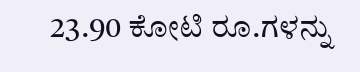23.90 ಕೋಟಿ ರೂ.ಗಳನ್ನು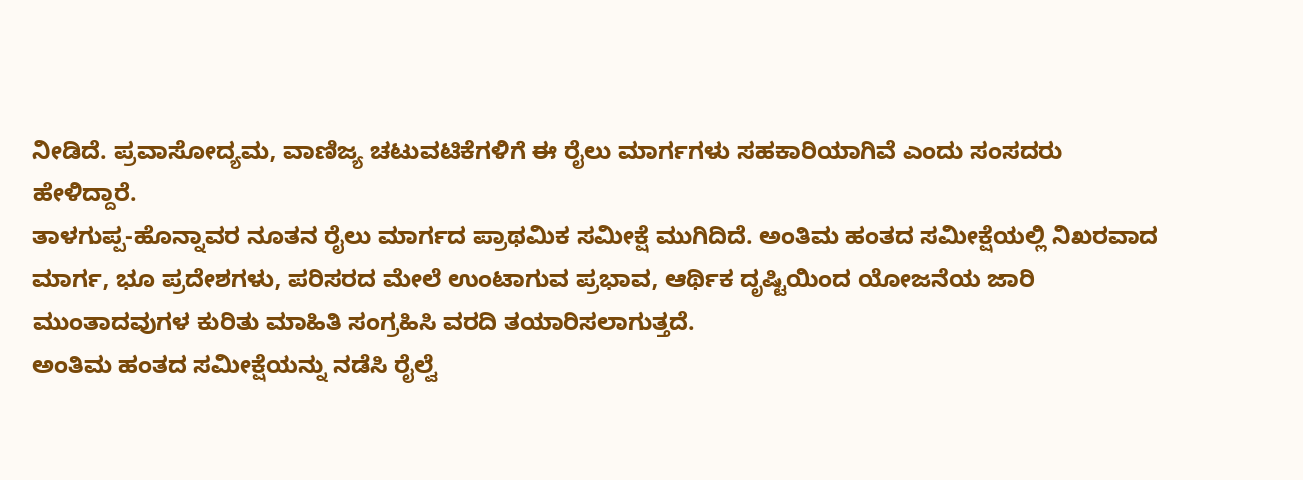ನೀಡಿದೆ. ಪ್ರವಾಸೋದ್ಯಮ, ವಾಣಿಜ್ಯ ಚಟುವಟಿಕೆಗಳಿಗೆ ಈ ರೈಲು ಮಾರ್ಗಗಳು ಸಹಕಾರಿಯಾಗಿವೆ ಎಂದು ಸಂಸದರು ಹೇಳಿದ್ದಾರೆ.
ತಾಳಗುಪ್ಪ-ಹೊನ್ನಾವರ ನೂತನ ರೈಲು ಮಾರ್ಗದ ಪ್ರಾಥಮಿಕ ಸಮೀಕ್ಷೆ ಮುಗಿದಿದೆ. ಅಂತಿಮ ಹಂತದ ಸಮೀಕ್ಷೆಯಲ್ಲಿ ನಿಖರವಾದ ಮಾರ್ಗ, ಭೂ ಪ್ರದೇಶಗಳು, ಪರಿಸರದ ಮೇಲೆ ಉಂಟಾಗುವ ಪ್ರಭಾವ, ಆರ್ಥಿಕ ದೃಷ್ಟಿಯಿಂದ ಯೋಜನೆಯ ಜಾರಿ ಮುಂತಾದವುಗಳ ಕುರಿತು ಮಾಹಿತಿ ಸಂಗ್ರಹಿಸಿ ವರದಿ ತಯಾರಿಸಲಾಗುತ್ತದೆ.
ಅಂತಿಮ ಹಂತದ ಸಮೀಕ್ಷೆಯನ್ನು ನಡೆಸಿ ರೈಲ್ವೆ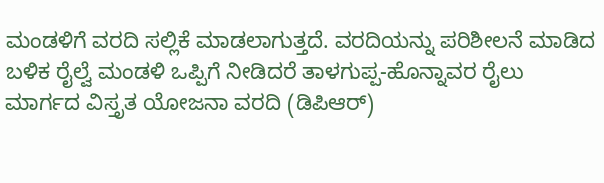ಮಂಡಳಿಗೆ ವರದಿ ಸಲ್ಲಿಕೆ ಮಾಡಲಾಗುತ್ತದೆ. ವರದಿಯನ್ನು ಪರಿಶೀಲನೆ ಮಾಡಿದ ಬಳಿಕ ರೈಲ್ವೆ ಮಂಡಳಿ ಒಪ್ಪಿಗೆ ನೀಡಿದರೆ ತಾಳಗುಪ್ಪ-ಹೊನ್ನಾವರ ರೈಲು ಮಾರ್ಗದ ವಿಸ್ತೃತ ಯೋಜನಾ ವರದಿ (ಡಿಪಿಆರ್)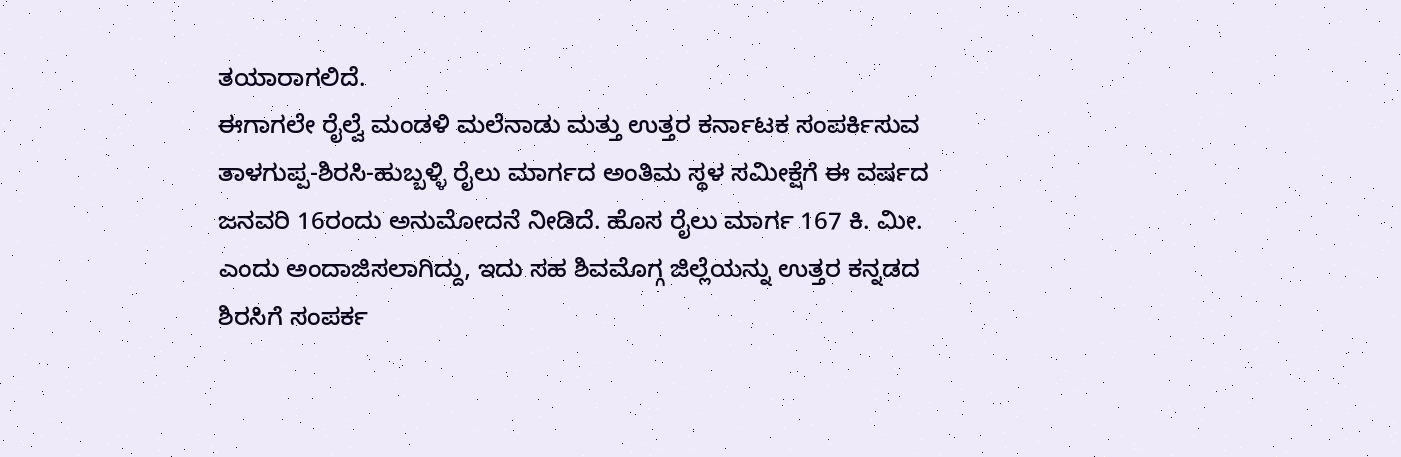ತಯಾರಾಗಲಿದೆ.
ಈಗಾಗಲೇ ರೈಲ್ವೆ ಮಂಡಳಿ ಮಲೆನಾಡು ಮತ್ತು ಉತ್ತರ ಕರ್ನಾಟಕ ಸಂಪರ್ಕಿಸುವ ತಾಳಗುಪ್ಪ-ಶಿರಸಿ-ಹುಬ್ಬಳ್ಳಿ ರೈಲು ಮಾರ್ಗದ ಅಂತಿಮ ಸ್ಥಳ ಸಮೀಕ್ಷೆಗೆ ಈ ವರ್ಷದ ಜನವರಿ 16ರಂದು ಅನುಮೋದನೆ ನೀಡಿದೆ. ಹೊಸ ರೈಲು ಮಾರ್ಗ 167 ಕಿ. ಮೀ. ಎಂದು ಅಂದಾಜಿಸಲಾಗಿದ್ದು, ಇದು ಸಹ ಶಿವಮೊಗ್ಗ ಜಿಲ್ಲೆಯನ್ನು ಉತ್ತರ ಕನ್ನಡದ ಶಿರಸಿಗೆ ಸಂಪರ್ಕ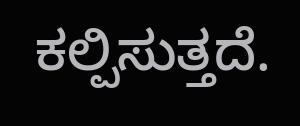ಕಲ್ಪಿಸುತ್ತದೆ.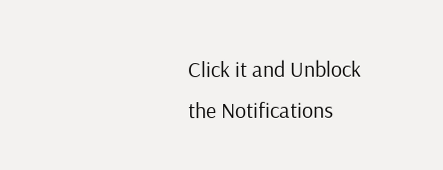Click it and Unblock the Notifications